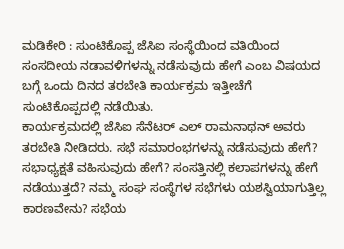ಮಡಿಕೇರಿ : ಸುಂಟಿಕೊಪ್ಪ ಜೆಸಿಐ ಸಂಸ್ಥೆಯಿಂದ ವತಿಯಿಂದ ಸಂಸದೀಯ ನಡಾವಳಿಗಳನ್ನು ನಡೆಸುವುದು ಹೇಗೆ ಎಂಬ ವಿಷಯದ ಬಗ್ಗೆ ಒಂದು ದಿನದ ತರಬೇತಿ ಕಾರ್ಯಕ್ರಮ ಇತ್ತೀಚೆಗೆ ಸುಂಟಿಕೊಪ್ಪದಲ್ಲಿ ನಡೆಯಿತು.
ಕಾರ್ಯಕ್ರಮದಲ್ಲಿ ಜೆಸಿಐ ಸೆನೆಟರ್ ಎಲ್ ರಾಮನಾಥನ್ ಅವರು ತರಬೇತಿ ನೀಡಿದರು. ಸಭೆ ಸಮಾರಂಭಗಳನ್ನು ನಡೆಸುವುದು ಹೇಗೆ? ಸಭಾಧ್ಯಕ್ಷತೆ ವಹಿಸುವುದು ಹೇಗೆ? ಸಂಸತ್ತಿನಲ್ಲಿ ಕಲಾಪಗಳನ್ನು ಹೇಗೆ ನಡೆಯುತ್ತದೆ? ನಮ್ಮ ಸಂಘ ಸಂಸ್ಥೆಗಳ ಸಭೆಗಳು ಯಶಸ್ವಿಯಾಗುತ್ತಿಲ್ಲ ಕಾರಣವೇನು? ಸಭೆಯ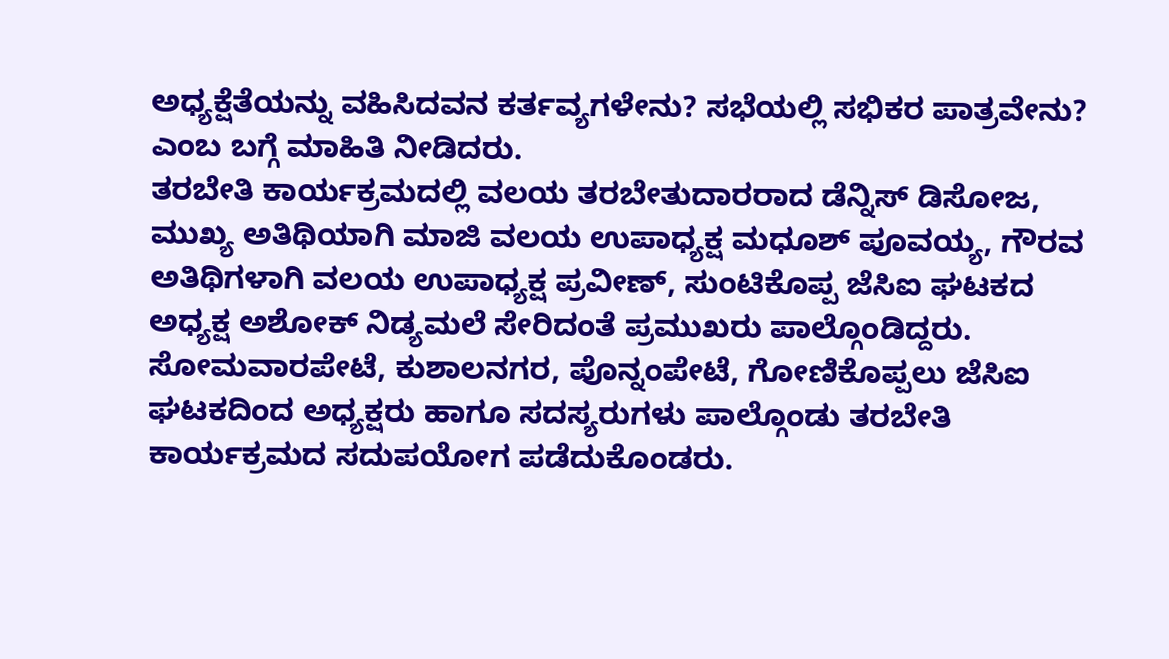ಅಧ್ಯಕ್ಷೆತೆಯನ್ನು ವಹಿಸಿದವನ ಕರ್ತವ್ಯಗಳೇನು? ಸಭೆಯಲ್ಲಿ ಸಭಿಕರ ಪಾತ್ರವೇನು? ಎಂಬ ಬಗ್ಗೆ ಮಾಹಿತಿ ನೀಡಿದರು.
ತರಬೇತಿ ಕಾರ್ಯಕ್ರಮದಲ್ಲಿ ವಲಯ ತರಬೇತುದಾರರಾದ ಡೆನ್ನಿಸ್ ಡಿಸೋಜ, ಮುಖ್ಯ ಅತಿಥಿಯಾಗಿ ಮಾಜಿ ವಲಯ ಉಪಾಧ್ಯಕ್ಷ ಮಧೂಶ್ ಪೂವಯ್ಯ, ಗೌರವ ಅತಿಥಿಗಳಾಗಿ ವಲಯ ಉಪಾಧ್ಯಕ್ಷ ಪ್ರವೀಣ್, ಸುಂಟಿಕೊಪ್ಪ ಜೆಸಿಐ ಘಟಕದ ಅಧ್ಯಕ್ಷ ಅಶೋಕ್ ನಿಡ್ಯಮಲೆ ಸೇರಿದಂತೆ ಪ್ರಮುಖರು ಪಾಲ್ಗೊಂಡಿದ್ದರು.
ಸೋಮವಾರಪೇಟೆ, ಕುಶಾಲನಗರ, ಪೊನ್ನಂಪೇಟೆ, ಗೋಣಿಕೊಪ್ಪಲು ಜೆಸಿಐ ಘಟಕದಿಂದ ಅಧ್ಯಕ್ಷರು ಹಾಗೂ ಸದಸ್ಯರುಗಳು ಪಾಲ್ಗೊಂಡು ತರಬೇತಿ ಕಾರ್ಯಕ್ರಮದ ಸದುಪಯೋಗ ಪಡೆದುಕೊಂಡರು.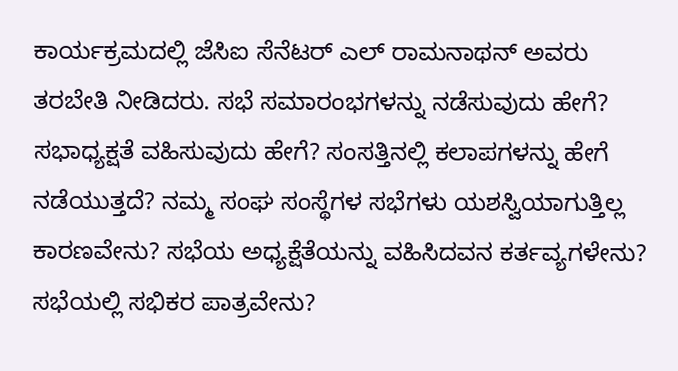ಕಾರ್ಯಕ್ರಮದಲ್ಲಿ ಜೆಸಿಐ ಸೆನೆಟರ್ ಎಲ್ ರಾಮನಾಥನ್ ಅವರು ತರಬೇತಿ ನೀಡಿದರು. ಸಭೆ ಸಮಾರಂಭಗಳನ್ನು ನಡೆಸುವುದು ಹೇಗೆ? ಸಭಾಧ್ಯಕ್ಷತೆ ವಹಿಸುವುದು ಹೇಗೆ? ಸಂಸತ್ತಿನಲ್ಲಿ ಕಲಾಪಗಳನ್ನು ಹೇಗೆ ನಡೆಯುತ್ತದೆ? ನಮ್ಮ ಸಂಘ ಸಂಸ್ಥೆಗಳ ಸಭೆಗಳು ಯಶಸ್ವಿಯಾಗುತ್ತಿಲ್ಲ ಕಾರಣವೇನು? ಸಭೆಯ ಅಧ್ಯಕ್ಷೆತೆಯನ್ನು ವಹಿಸಿದವನ ಕರ್ತವ್ಯಗಳೇನು? ಸಭೆಯಲ್ಲಿ ಸಭಿಕರ ಪಾತ್ರವೇನು?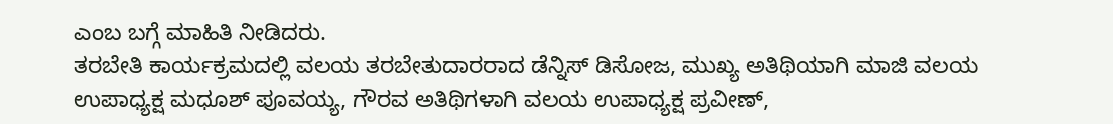ಎಂಬ ಬಗ್ಗೆ ಮಾಹಿತಿ ನೀಡಿದರು.
ತರಬೇತಿ ಕಾರ್ಯಕ್ರಮದಲ್ಲಿ ವಲಯ ತರಬೇತುದಾರರಾದ ಡೆನ್ನಿಸ್ ಡಿಸೋಜ, ಮುಖ್ಯ ಅತಿಥಿಯಾಗಿ ಮಾಜಿ ವಲಯ ಉಪಾಧ್ಯಕ್ಷ ಮಧೂಶ್ ಪೂವಯ್ಯ, ಗೌರವ ಅತಿಥಿಗಳಾಗಿ ವಲಯ ಉಪಾಧ್ಯಕ್ಷ ಪ್ರವೀಣ್,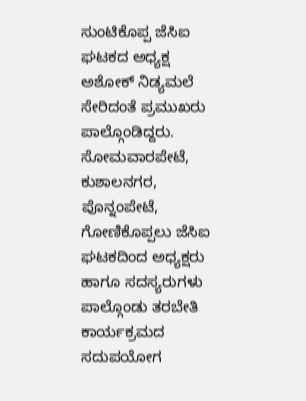ಸುಂಟಿಕೊಪ್ಪ ಜೆಸಿಐ ಘಟಕದ ಅಧ್ಯಕ್ಷ ಅಶೋಕ್ ನಿಡ್ಯಮಲೆ ಸೇರಿದಂತೆ ಪ್ರಮುಖರು ಪಾಲ್ಗೊಂಡಿದ್ದರು.
ಸೋಮವಾರಪೇಟೆ, ಕುಶಾಲನಗರ, ಪೊನ್ನಂಪೇಟೆ, ಗೋಣಿಕೊಪ್ಪಲು ಜೆಸಿಐ ಘಟಕದಿಂದ ಅಧ್ಯಕ್ಷರು ಹಾಗೂ ಸದಸ್ಯರುಗಳು ಪಾಲ್ಗೊಂಡು ತರಬೇತಿ ಕಾರ್ಯಕ್ರಮದ ಸದುಪಯೋಗ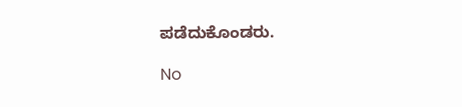ಪಡೆದುಕೊಂಡರು.

No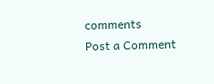comments
Post a Comment